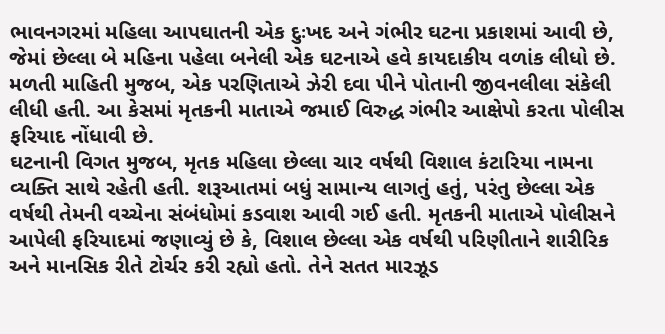ભાવનગરમાં મહિલા આપઘાતની એક દુઃખદ અને ગંભીર ઘટના પ્રકાશમાં આવી છે, જેમાં છેલ્લા બે મહિના પહેલા બનેલી એક ઘટનાએ હવે કાયદાકીય વળાંક લીધો છે. મળતી માહિતી મુજબ, એક પરણિતાએ ઝેરી દવા પીને પોતાની જીવનલીલા સંકેલી લીધી હતી. આ કેસમાં મૃતકની માતાએ જમાઈ વિરુદ્ધ ગંભીર આક્ષેપો કરતા પોલીસ ફરિયાદ નોંધાવી છે.
ઘટનાની વિગત મુજબ, મૃતક મહિલા છેલ્લા ચાર વર્ષથી વિશાલ કંટારિયા નામના વ્યક્તિ સાથે રહેતી હતી. શરૂઆતમાં બધું સામાન્ય લાગતું હતું, પરંતુ છેલ્લા એક વર્ષથી તેમની વચ્ચેના સંબંધોમાં કડવાશ આવી ગઈ હતી. મૃતકની માતાએ પોલીસને આપેલી ફરિયાદમાં જણાવ્યું છે કે, વિશાલ છેલ્લા એક વર્ષથી પરિણીતાને શારીરિક અને માનસિક રીતે ટોર્ચર કરી રહ્યો હતો. તેને સતત મારઝૂડ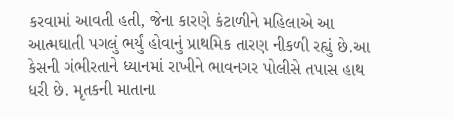કરવામાં આવતી હતી, જેના કારણે કંટાળીને મહિલાએ આ આત્મઘાતી પગલું ભર્યું હોવાનું પ્રાથમિક તારણ નીકળી રહ્યું છે.આ કેસની ગંભીરતાને ધ્યાનમાં રાખીને ભાવનગર પોલીસે તપાસ હાથ ધરી છે. મૃતકની માતાના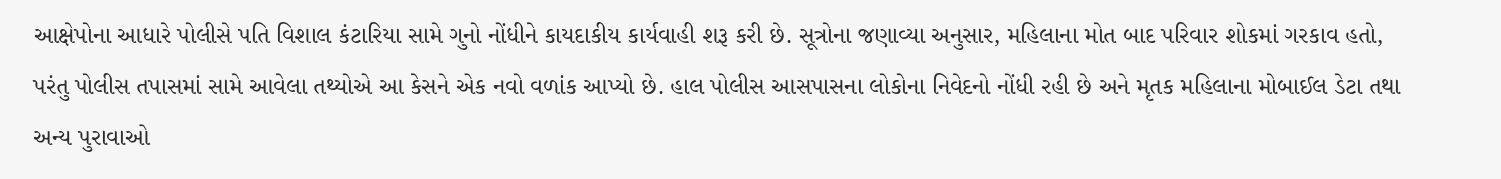આક્ષેપોના આધારે પોલીસે પતિ વિશાલ કંટારિયા સામે ગુનો નોંધીને કાયદાકીય કાર્યવાહી શરૂ કરી છે. સૂત્રોના જણાવ્યા અનુસાર, મહિલાના મોત બાદ પરિવાર શોકમાં ગરકાવ હતો, પરંતુ પોલીસ તપાસમાં સામે આવેલા તથ્યોએ આ કેસને એક નવો વળાંક આપ્યો છે. હાલ પોલીસ આસપાસના લોકોના નિવેદનો નોંધી રહી છે અને મૃતક મહિલાના મોબાઈલ ડેટા તથા અન્ય પુરાવાઓ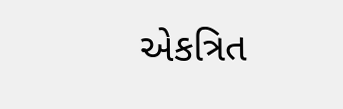એકત્રિત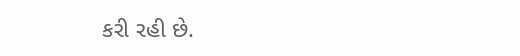કરી રહી છે.